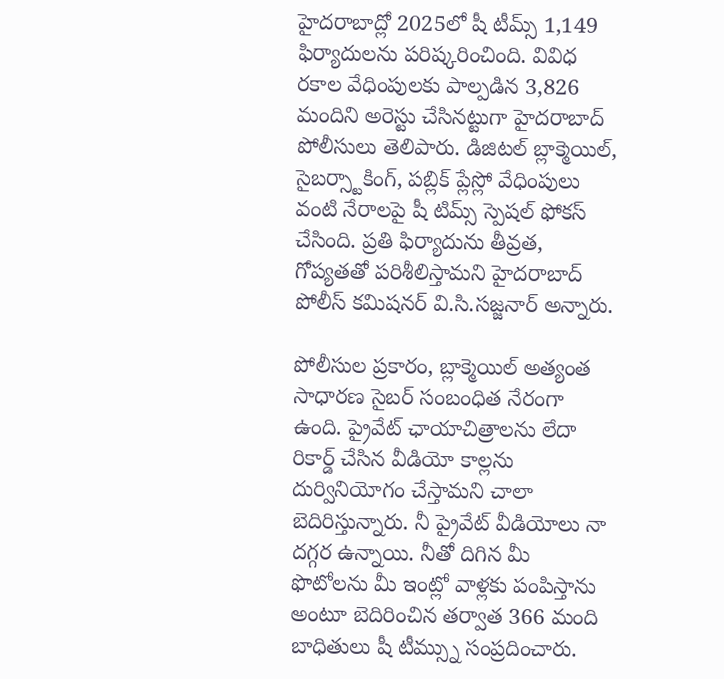హైదరాబాద్లో 2025లో షీ టీమ్స్ 1,149 ఫిర్యాదులను పరిష్కరించింది. వివిధ రకాల వేధింపులకు పాల్పడిన 3,826 మందిని అరెస్టు చేసినట్టుగా హైదరాబాద్ పోలీసులు తెలిపారు. డిజిటల్ బ్లాక్మెయిల్, సైబర్స్టాకింగ్, పబ్లిక్ ప్లేస్లో వేధింపులు వంటి నేరాలపై షీ టిమ్స్ స్పెషల్ ఫోకస్ చేసింది. ప్రతి ఫిర్యాదును తీవ్రత, గోప్యతతో పరిశీలిస్తామని హైదరాబాద్ పోలీస్ కమిషనర్ వి.సి.సజ్జనార్ అన్నారు.

పోలీసుల ప్రకారం, బ్లాక్మెయిల్ అత్యంత సాధారణ సైబర్ సంబంధిత నేరంగా ఉంది. ప్రైవేట్ ఛాయాచిత్రాలను లేదా రికార్డ్ చేసిన వీడియో కాల్లను దుర్వినియోగం చేస్తామని చాలా బెదిరిస్తున్నారు. నీ ప్రైవేట్ వీడియోలు నా దగ్గర ఉన్నాయి. నీతో దిగిన మీ ఫొటోలను మీ ఇంట్లో వాళ్లకు పంపిస్తాను అంటూ బెదిరించిన తర్వాత 366 మంది బాధితులు షీ టీమ్స్ను సంప్రదించారు.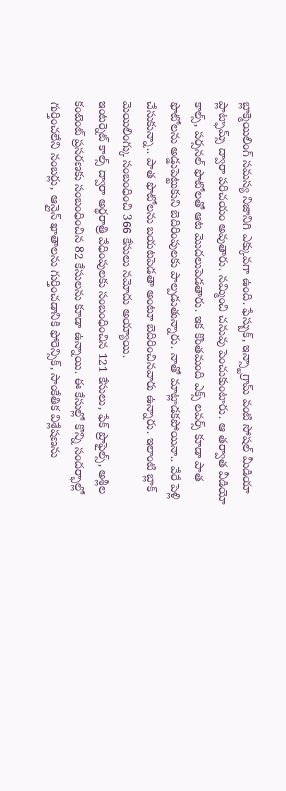బ్లాక్మెయిలింగ్ సమస్య నిజానిగి ఎక్కువగా ఉంది. ఫేస్బుక్, ఇన్స్టాగ్రామ్ వంటి సోషల్ మీడియా ప్లాట్ఫామ్స్ ద్వారా పరిచయం అవుతారు. నమ్మించి చనువు పెంచుకుంటారు. ఆ తర్వాత వీడియో కాల్స్, పర్సనల్ ఫొటోలతో ఆట మెుదలుపెడతారు. ఇక కొంతమంది ఎక్స్ లవర్స్ కూడా పాత ఫొటోలను అడ్డుపెట్టుకుని బెదిరింపులకు పాల్పడుతున్నారు. నాతో మాట్లాడకపోయినా.. వేరే పెళ్లి చేసుకున్నా.. పాత ఫొటోలను బయటపెడతా అంటూ బెదిరించినవారు ఉన్నారు. ఇలాంటి బ్లాక్ మెయిలింగ్కు సంబంధించి 366 కేసులు నమోదు అయ్యాయి.
ఇంటర్నెట్ కాల్స్ ద్వారా అర్ధరాత్రి వేధింపులకు సంబంధించిన 121 కేసులు, ఫేక్ ప్రొఫైల్స్, అశ్లీల కంటెంట్ ప్రసరణకు సంబంధించిన 82 కేసులను కూడా ఉన్నాయి. ఈ కేసుల్లో కొన్ని సందర్భాల్లో గుర్తించలేని నంబర్లు, ఆన్లైన్ ఖాతాలను గుర్తించడానికి ఫోరెన్సిక్, సాంకేతిక విశ్లేషణను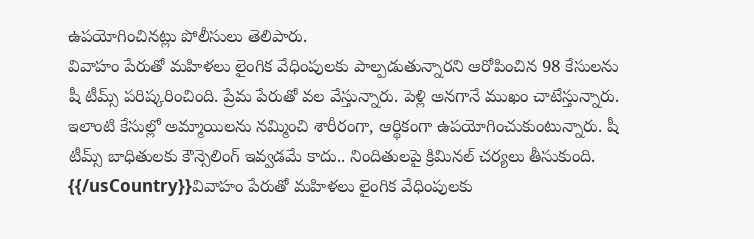ఉపయోగించినట్లు పోలీసులు తెలిపారు.
వివాహం పేరుతో మహిళలు లైంగిక వేధింపులకు పాల్పడుతున్నారని ఆరోపించిన 98 కేసులను షీ టీమ్స్ పరిష్కరించింది. ప్రేమ పేరుతో వల వేస్తున్నారు. పెళ్లి అనగానే ముఖం చాటేస్తున్నారు. ఇలాంటి కేసుల్లో అమ్మాయిలను నమ్మించి శారీరంగా, ఆర్థికంగా ఉపయోగించుకుంటున్నారు. షీ టీమ్స్ బాధితులకు కౌన్సెలింగ్ ఇవ్వడమే కాదు.. నిందితులపై క్రిమినల్ చర్యలు తీసుకుంది.
{{/usCountry}}వివాహం పేరుతో మహిళలు లైంగిక వేధింపులకు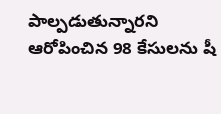పాల్పడుతున్నారని ఆరోపించిన 98 కేసులను షీ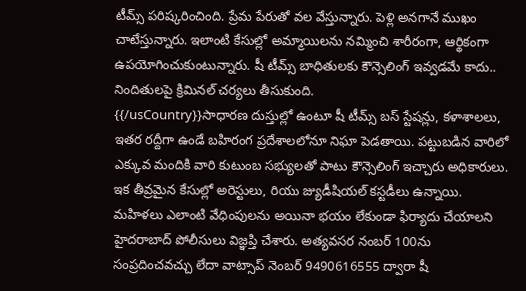టీమ్స్ పరిష్కరించింది. ప్రేమ పేరుతో వల వేస్తున్నారు. పెళ్లి అనగానే ముఖం చాటేస్తున్నారు. ఇలాంటి కేసుల్లో అమ్మాయిలను నమ్మించి శారీరంగా, ఆర్థికంగా ఉపయోగించుకుంటున్నారు. షీ టీమ్స్ బాధితులకు కౌన్సెలింగ్ ఇవ్వడమే కాదు.. నిందితులపై క్రిమినల్ చర్యలు తీసుకుంది.
{{/usCountry}}సాధారణ దుస్తుల్లో ఉంటూ షీ టీమ్స్ బస్ స్టేషన్లు, కళాశాలలు, ఇతర రద్దీగా ఉండే బహిరంగ ప్రదేశాలలోనూ నిఘా పెడతాయి. పట్టుబడిన వారిలో ఎక్కువ మందికి వారి కుటుంబ సభ్యులతో పాటు కౌన్సెలింగ్ ఇచ్చారు అధికారులు. ఇక తీవ్రమైన కేసుల్లో అరెస్టులు, రియు జ్యుడీషియల్ కస్టడీలు ఉన్నాయి.
మహిళలు ఎలాంటి వేధింపులను అయినా భయం లేకుండా ఫిర్యాదు చేయాలని హైదరాబాద్ పోలీసులు విజ్ఞప్తి చేశారు. అత్యవసర నంబర్ 100ను సంప్రదించవచ్చు లేదా వాట్సాప్ నెంబర్ 9490616555 ద్వారా షీ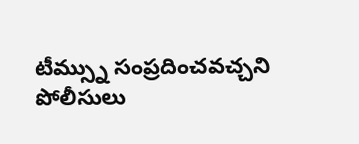టీమ్స్ను సంప్రదించవచ్చని పోలీసులు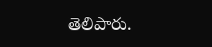తెలిపారు.